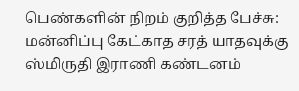பெண்களின் நிறம் குறித்த பேச்சு: மன்னிப்பு கேட்காத சரத் யாதவுக்கு ஸ்மிருதி இராணி கண்டனம்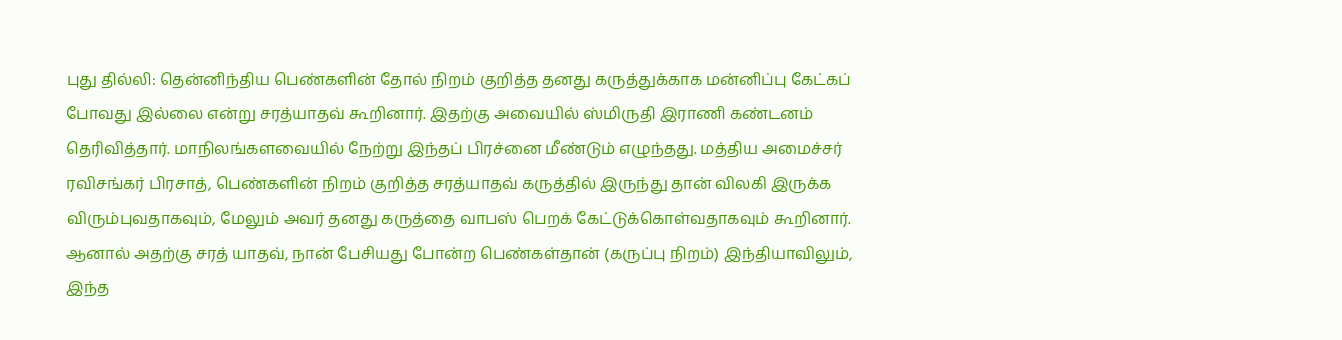புது தில்லி: தென்னிந்திய பெண்களின் தோல் நிறம் குறித்த தனது கருத்துக்காக மன்னிப்பு கேட்கப் போவது இல்லை என்று சரத்யாதவ் கூறினார். இதற்கு அவையில் ஸ்மிருதி இராணி கண்டனம் தெரிவித்தார். மாநிலங்களவையில் நேற்று இந்தப் பிரச்னை மீண்டும் எழுந்தது. மத்திய அமைச்சர் ரவிசங்கர் பிரசாத், பெண்களின் நிறம் குறித்த சரத்யாதவ் கருத்தில் இருந்து தான் விலகி இருக்க விரும்புவதாகவும், மேலும் அவர் தனது கருத்தை வாபஸ் பெறக் கேட்டுக்கொள்வதாகவும் கூறினார். ஆனால் அதற்கு சரத் யாதவ், நான் பேசியது போன்ற பெண்கள்தான் (கருப்பு நிறம்) இந்தியாவிலும், இந்த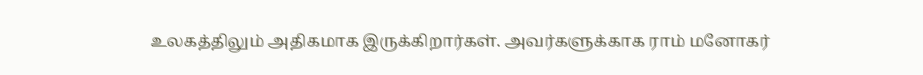உலகத்திலும் அதிகமாக இருக்கிறார்கள். அவர்களுக்காக ராம் மனோகர்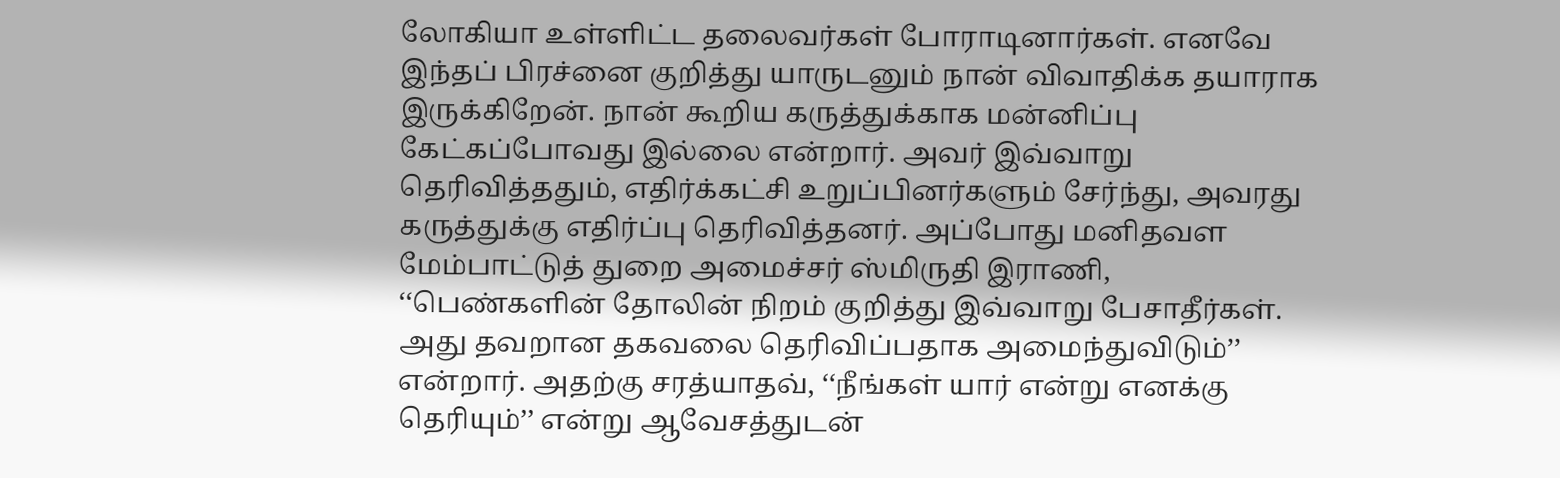லோகியா உள்ளிட்ட தலைவர்கள் போராடினார்கள். எனவே இந்தப் பிரச்னை குறித்து யாருடனும் நான் விவாதிக்க தயாராக இருக்கிறேன். நான் கூறிய கருத்துக்காக மன்னிப்பு கேட்கப்போவது இல்லை என்றார். அவர் இவ்வாறு தெரிவித்ததும், எதிர்க்கட்சி உறுப்பினர்களும் சேர்ந்து, அவரது கருத்துக்கு எதிர்ப்பு தெரிவித்தனர். அப்போது மனிதவள மேம்பாட்டுத் துறை அமைச்சர் ஸ்மிருதி இராணி, ‘‘பெண்களின் தோலின் நிறம் குறித்து இவ்வாறு பேசாதீர்கள். அது தவறான தகவலை தெரிவிப்பதாக அமைந்துவிடும்’’ என்றார். அதற்கு சரத்யாதவ், ‘‘நீங்கள் யார் என்று எனக்கு தெரியும்’’ என்று ஆவேசத்துடன்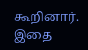கூறினார். இதை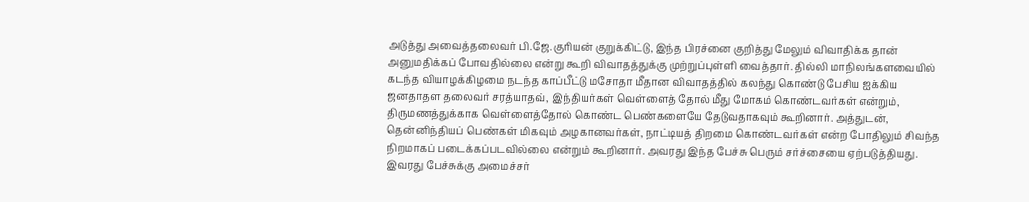அடுத்து அவைத்தலைவர் பி.ஜே.குரியன் குறுக்கிட்டு, இந்த பிரச்னை குறித்து மேலும் விவாதிக்க தான் அனுமதிக்கப் போவதில்லை என்று கூறி விவாதத்துக்கு முற்றுப்புள்ளி வைத்தார். தில்லி மாநிலங்களவையில் கடந்த வியாழக்கிழமை நடந்த காப்பீட்டு மசோதா மீதான விவாதத்தில் கலந்து கொண்டு பேசிய ஐக்கிய ஜனதாதள தலைவர் சரத்யாதவ், இந்தியர்கள் வெள்ளைத் தோல் மீது மோகம் கொண்டவர்கள் என்றும், திருமணத்துக்காக வெள்ளைத்தோல் கொண்ட பெண்களையே தேடுவதாகவும் கூறினார். அத்துடன், தென்னிந்தியப் பெண்கள் மிகவும் அழகானவர்கள், நாட்டியத் திறமை கொண்டவர்கள் என்ற போதிலும் சிவந்த நிறமாகப் படைக்கப்படவில்லை என்றும் கூறினார். அவரது இந்த பேச்சு பெரும் சர்ச்சையை ஏற்படுத்தியது. இவரது பேச்சுக்கு அமைச்சர்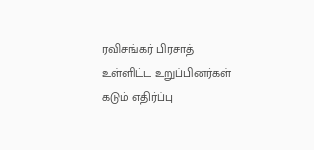ரவிசங்கர் பிரசாத் உள்ளிட்ட உறுப்பினர்கள் கடும் எதிர்ப்பு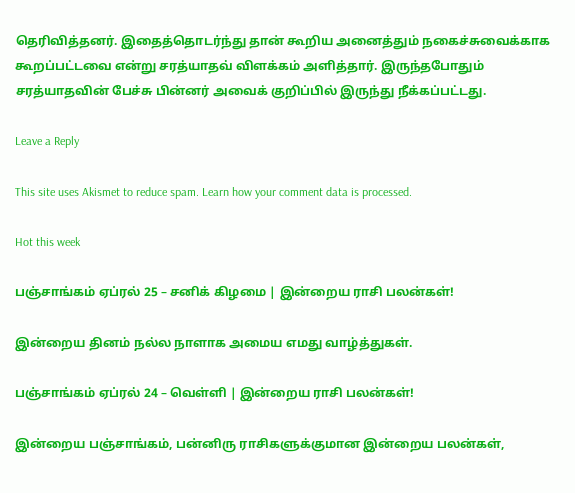தெரிவித்தனர். இதைத்தொடர்ந்து தான் கூறிய அனைத்தும் நகைச்சுவைக்காக கூறப்பட்டவை என்று சரத்யாதவ் விளக்கம் அளித்தார். இருந்தபோதும் சரத்யாதவின் பேச்சு பின்னர் அவைக் குறிப்பில் இருந்து நீக்கப்பட்டது.

Leave a Reply

This site uses Akismet to reduce spam. Learn how your comment data is processed.

Hot this week

பஞ்சாங்கம் ஏப்ரல் 25 – சனிக் கிழமை | இன்றைய ராசி பலன்கள்!

இன்றைய தினம் நல்ல நாளாக அமைய எமது வாழ்த்துகள்.

பஞ்சாங்கம் ஏப்ரல் 24 – வெள்ளி | இன்றைய ராசி பலன்கள்!

இன்றைய பஞ்சாங்கம், பன்னிரு ராசிகளுக்குமான இன்றைய பலன்கள்,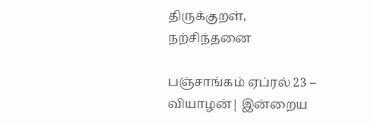திருக்குறள், நற்சிந்தனை

பஞ்சாங்கம் ஏப்ரல் 23 – வியாழன்| இன்றைய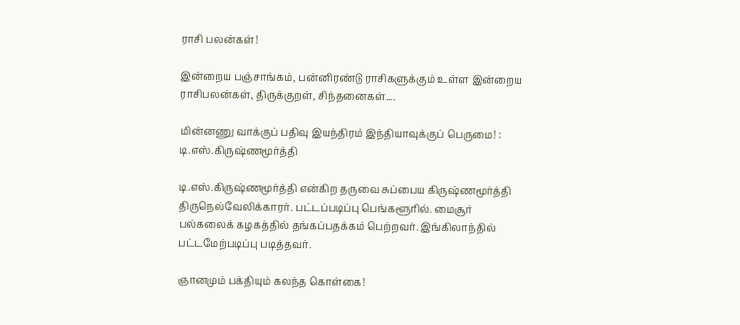ராசி பலன்கள்!

இன்றைய பஞ்சாங்கம், பன்னிரண்டு ராசிகளுக்கும் உள்ள இன்றைய ராசிபலன்கள், திருக்குறள், சிந்தனைகள்....

மின்னணு வாக்குப் பதிவு இயந்திரம் இந்தியாவுக்குப் பெருமை! : டி.எஸ்.கிருஷ்ணமூர்த்தி

டி.எஸ்.கிருஷ்ணமூர்த்தி என்கிற தருவை சுப்பைய கிருஷ்ணமூர்த்தி திருநெல்வேலிக்காரர். பட்டப்படிப்பு பெங்களூரில். மைசூர் பல்கலைக் கழகத்தில் தங்கப்பதக்கம் பெற்றவர். இங்கிலாந்தில் பட்டமேற்படிப்பு படித்தவர்.

ஞானமும் பக்தியும் கலந்த கொள்கை!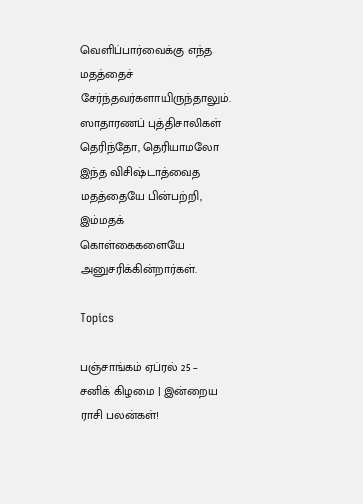வெளிப்பார்வைக்கு எந்த மதத்தைச் சேர்ந்தவர்களாயிருந்தாலும். ஸாதாரணப் புத்திசாலிகள் தெரிந்தோ, தெரியாமலோ இந்த விசிஷ்டாத்வைத மதத்தையே பின்பற்றி, இம்மதக் கொள்கைகளையே அனுசரிக்கின்றார்கள்.

Topics

பஞ்சாங்கம் ஏப்ரல் 25 – சனிக் கிழமை | இன்றைய ராசி பலன்கள்!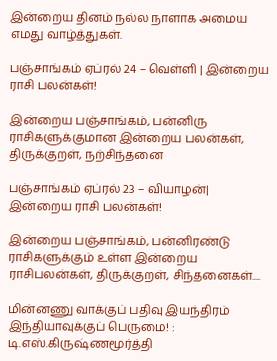இன்றைய தினம் நல்ல நாளாக அமைய எமது வாழ்த்துகள்.

பஞ்சாங்கம் ஏப்ரல் 24 – வெள்ளி | இன்றைய ராசி பலன்கள்!

இன்றைய பஞ்சாங்கம், பன்னிரு ராசிகளுக்குமான இன்றைய பலன்கள், திருக்குறள், நற்சிந்தனை

பஞ்சாங்கம் ஏப்ரல் 23 – வியாழன்| இன்றைய ராசி பலன்கள்!

இன்றைய பஞ்சாங்கம், பன்னிரண்டு ராசிகளுக்கும் உள்ள இன்றைய ராசிபலன்கள், திருக்குறள், சிந்தனைகள்....

மின்னணு வாக்குப் பதிவு இயந்திரம் இந்தியாவுக்குப் பெருமை! : டி.எஸ்.கிருஷ்ணமூர்த்தி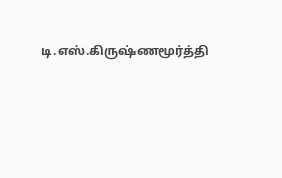டி.எஸ்.கிருஷ்ணமூர்த்தி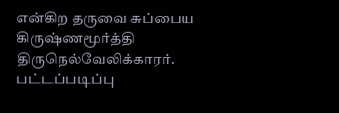என்கிற தருவை சுப்பைய கிருஷ்ணமூர்த்தி திருநெல்வேலிக்காரர். பட்டப்படிப்பு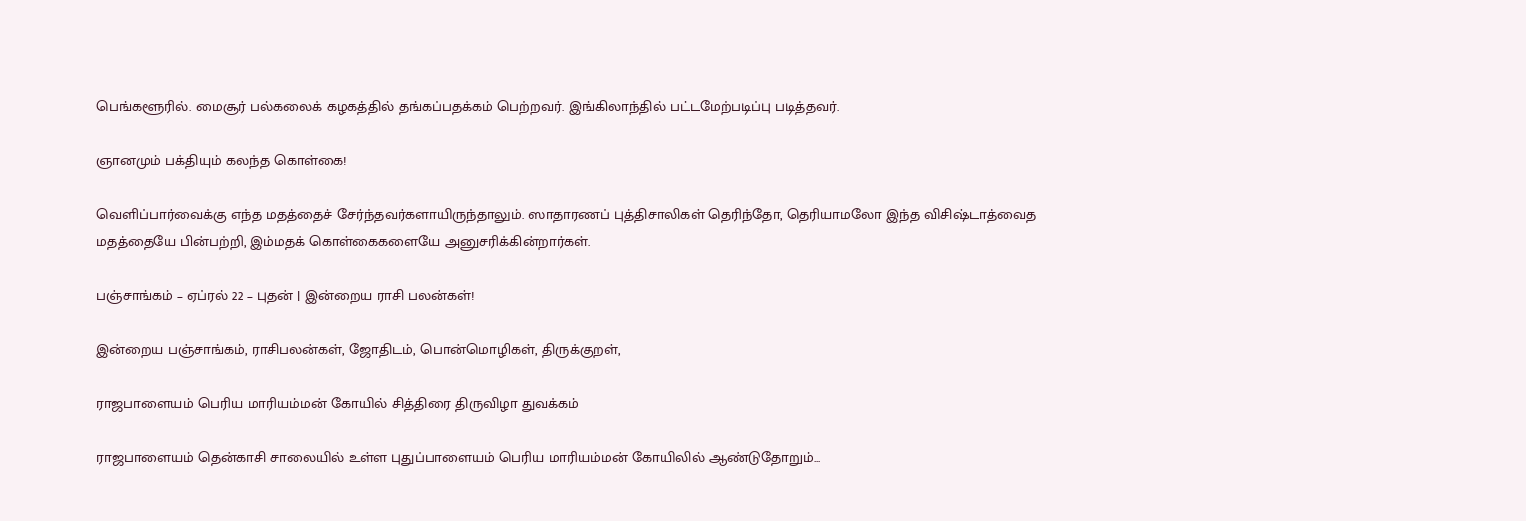பெங்களூரில். மைசூர் பல்கலைக் கழகத்தில் தங்கப்பதக்கம் பெற்றவர். இங்கிலாந்தில் பட்டமேற்படிப்பு படித்தவர்.

ஞானமும் பக்தியும் கலந்த கொள்கை!

வெளிப்பார்வைக்கு எந்த மதத்தைச் சேர்ந்தவர்களாயிருந்தாலும். ஸாதாரணப் புத்திசாலிகள் தெரிந்தோ, தெரியாமலோ இந்த விசிஷ்டாத்வைத மதத்தையே பின்பற்றி, இம்மதக் கொள்கைகளையே அனுசரிக்கின்றார்கள்.

பஞ்சாங்கம் – ஏப்ரல் 22 – புதன் | இன்றைய ராசி பலன்கள்!

இன்றைய பஞ்சாங்கம், ராசிபலன்கள், ஜோதிடம், பொன்மொழிகள், திருக்குறள்,

ராஜபாளையம் பெரிய மாரியம்மன் கோயில் சித்திரை திருவிழா துவக்கம்

ராஜபாளையம் தென்காசி சாலையில் உள்ள புதுப்பாளையம் பெரிய மாரியம்மன் கோயிலில் ஆண்டுதோறும்...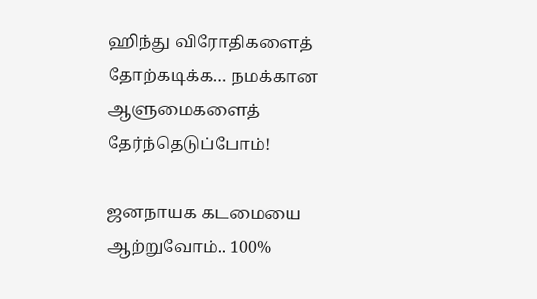ஹிந்து விரோதிகளைத் தோற்கடிக்க… நமக்கான ஆளுமைகளைத் தேர்ந்தெடுப்போம்!

ஜனநாயக கடமையை ஆற்றுவோம்.. 100%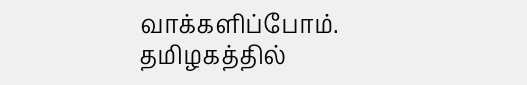வாக்களிப்போம். தமிழகத்தில்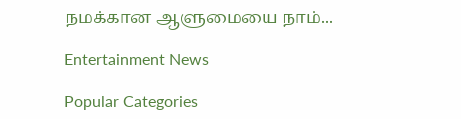நமக்கான ஆளுமையை நாம்...

Entertainment News

Popular Categories